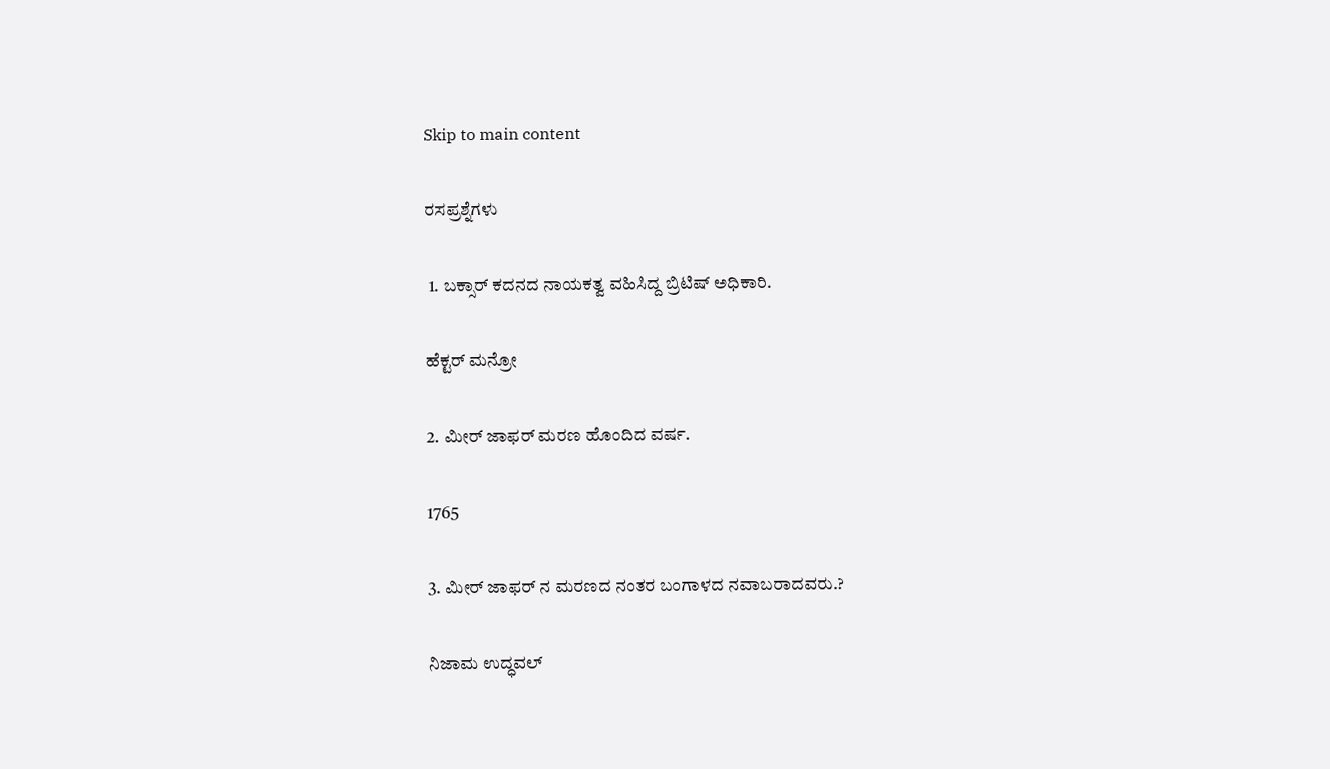Skip to main content

ರಸಪ್ರಶ್ನೆಗಳು

 1. ಬಕ್ಸಾರ್ ಕದನದ ನಾಯಕತ್ವ ವಹಿಸಿದ್ದ ಬ್ರಿಟಿಷ್ ಅಧಿಕಾರಿ.

ಹೆಕ್ಟರ್ ಮನ್ರೋ

2. ಮೀರ್ ಜಾಫರ್ ಮರಣ ಹೊಂದಿದ ವರ್ಷ.

1765

3. ಮೀರ್ ಜಾಫರ್ ನ ಮರಣದ ನಂತರ ಬಂಗಾಳದ ನವಾಬರಾದವರು.?

ನಿಜಾಮ ಉದ್ಧವಲ್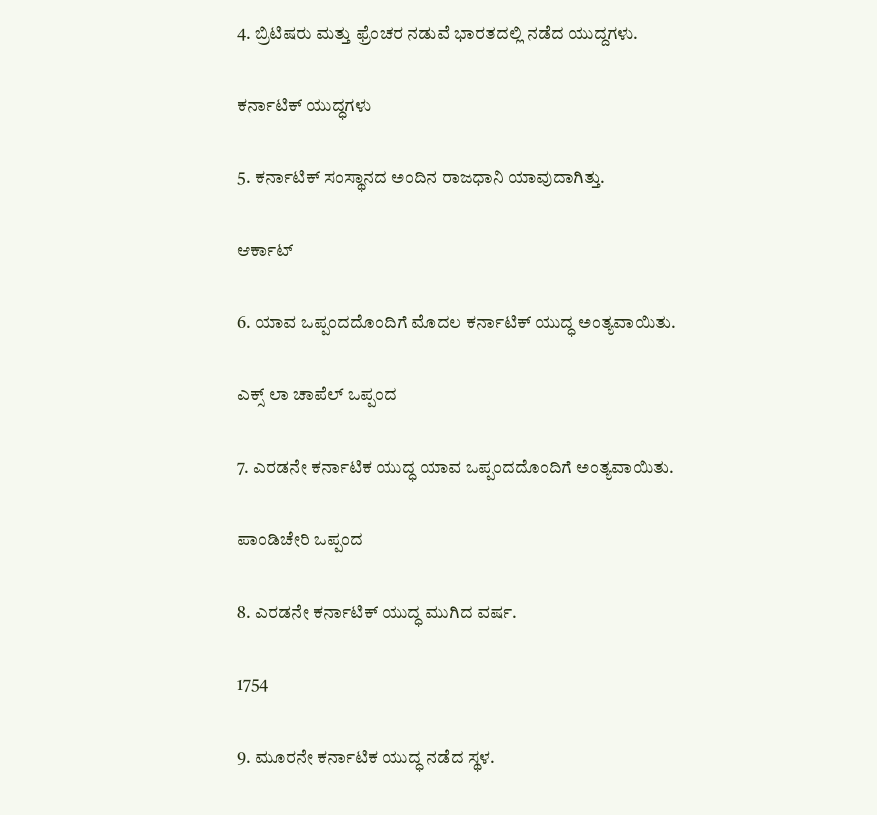4. ಬ್ರಿಟಿಷರು ಮತ್ತು ಫ್ರೆಂಚರ ನಡುವೆ ಭಾರತದಲ್ಲಿ ನಡೆದ ಯುದ್ದಗಳು.

ಕರ್ನಾಟಿಕ್ ಯುದ್ಧಗಳು

5. ಕರ್ನಾಟಿಕ್ ಸಂಸ್ಥಾನದ ಅಂದಿನ ರಾಜಧಾನಿ ಯಾವುದಾಗಿತ್ತು.

ಆರ್ಕಾಟ್

6. ಯಾವ ಒಪ್ಪಂದದೊಂದಿಗೆ ಮೊದಲ ಕರ್ನಾಟಿಕ್ ಯುದ್ಧ ಅಂತ್ಯವಾಯಿತು.

ಎಕ್ಸ್ ಲಾ ಚಾಪೆಲ್ ಒಪ್ಪಂದ

7. ಎರಡನೇ ಕರ್ನಾಟಿಕ ಯುದ್ಧ ಯಾವ ಒಪ್ಪಂದದೊಂದಿಗೆ ಅಂತ್ಯವಾಯಿತು.

ಪಾಂಡಿಚೇರಿ ಒಪ್ಪಂದ

8. ಎರಡನೇ ಕರ್ನಾಟಿಕ್ ಯುದ್ಧ ಮುಗಿದ ವರ್ಷ.

1754

9. ಮೂರನೇ ಕರ್ನಾಟಿಕ ಯುದ್ಧ ನಡೆದ ಸ್ಥಳ.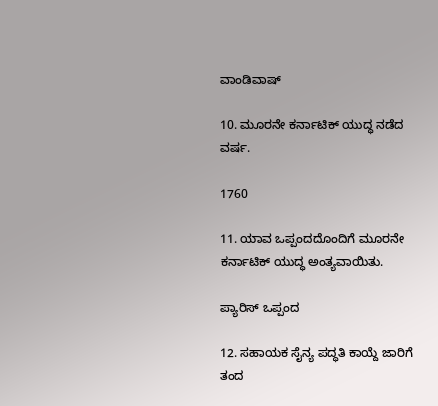ವಾಂಡಿವಾಷ್

10. ಮೂರನೇ ಕರ್ನಾಟಿಕ್ ಯುದ್ಧ ನಡೆದ ವರ್ಷ.

1760

11. ಯಾವ ಒಪ್ಪಂದದೊಂದಿಗೆ ಮೂರನೇ ಕರ್ನಾಟಿಕ್ ಯುದ್ಧ ಅಂತ್ಯವಾಯಿತು.

ಪ್ಯಾರಿಸ್ ಒಪ್ಪಂದ

12. ಸಹಾಯಕ ಸೈನ್ಯ ಪದ್ಧತಿ ಕಾಯ್ದೆ ಜಾರಿಗೆ ತಂದ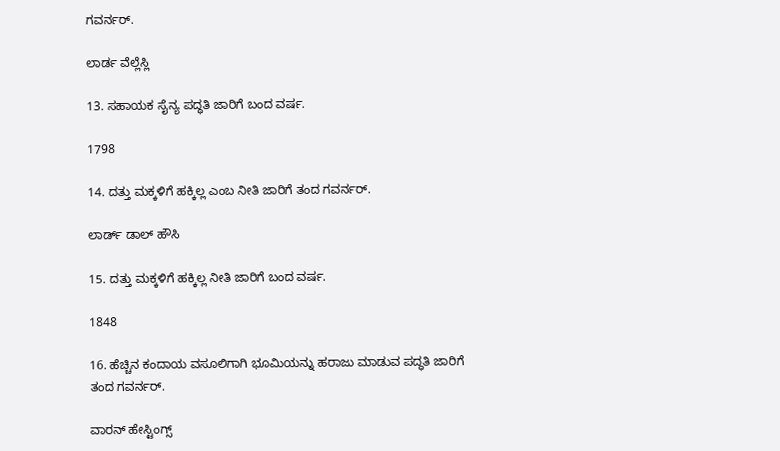ಗವರ್ನರ್.

ಲಾರ್ಡ ವೆಲ್ಲೆಸ್ಲಿ

13. ಸಹಾಯಕ ಸೈನ್ಯ ಪದ್ಧತಿ ಜಾರಿಗೆ ಬಂದ ವರ್ಷ.

1798

14. ದತ್ತು ಮಕ್ಕಳಿಗೆ ಹಕ್ಕಿಲ್ಲ ಎಂಬ ನೀತಿ ಜಾರಿಗೆ ತಂದ ಗವರ್ನರ್.

ಲಾರ್ಡ್ ಡಾಲ್ ಹೌಸಿ

15. ದತ್ತು ಮಕ್ಕಳಿಗೆ ಹಕ್ಕಿಲ್ಲ ನೀತಿ ಜಾರಿಗೆ ಬಂದ ವರ್ಷ.

1848

16. ಹೆಚ್ಚಿನ ಕಂದಾಯ ವಸೂಲಿಗಾಗಿ ಭೂಮಿಯನ್ನು ಹರಾಜು ಮಾಡುವ ಪದ್ಧತಿ ಜಾರಿಗೆ ತಂದ ಗವರ್ನರ್.

ವಾರನ್ ಹೇಸ್ಟಿಂಗ್ಸ್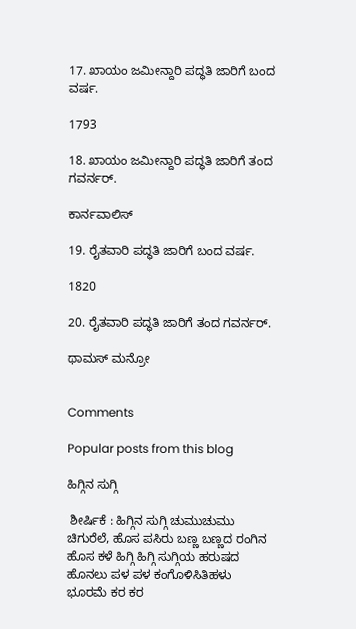17. ಖಾಯಂ ಜಮೀನ್ದಾರಿ ಪದ್ಧತಿ ಜಾರಿಗೆ ಬಂದ ವರ್ಷ.

1793

18. ಖಾಯಂ ಜಮೀನ್ದಾರಿ ಪದ್ಧತಿ ಜಾರಿಗೆ ತಂದ ಗವರ್ನರ್.

ಕಾರ್ನವಾಲಿಸ್

19. ರೈತವಾರಿ ಪದ್ಧತಿ ಜಾರಿಗೆ ಬಂದ ವರ್ಷ.

1820

20. ರೈತವಾರಿ ಪದ್ಧತಿ ಜಾರಿಗೆ ತಂದ ಗವರ್ನರ್.

ಥಾಮಸ್ ಮನ್ರೋ


Comments

Popular posts from this blog

ಹಿಗ್ಗಿನ ಸುಗ್ಗಿ

 ಶೀರ್ಷಿಕೆ : ಹಿಗ್ಗಿನ ಸುಗ್ಗಿ ಚುಮುಚುಮು ಚಿಗುರೆಲೆ, ಹೊಸ ಪಸಿರು ಬಣ್ಣ ಬಣ್ಣದ ರಂಗಿನ ಹೊಸ ಕಳೆ ಹಿಗ್ಗಿ ಹಿಗ್ಗಿ ಸುಗ್ಗಿಯ ಹರುಷದ ಹೊನಲು ಪಳ ಪಳ ಕಂಗೊಳಿಸಿತಿಹಳು ಭೂರಮೆ ಕರ ಕರ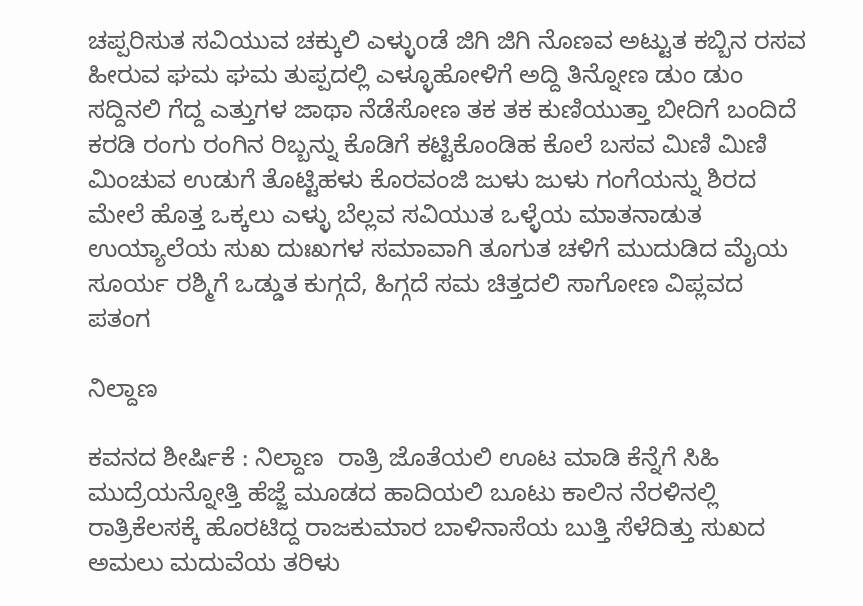ಚಪ್ಪರಿಸುತ ಸವಿಯುವ ಚಕ್ಕುಲಿ ಎಳ್ಳುoಡೆ ಜಿಗಿ ಜಿಗಿ ನೊಣವ ಅಟ್ಟುತ ಕಬ್ಬಿನ ರಸವ ಹೀರುವ ಘಮ ಘಮ ತುಪ್ಪದಲ್ಲಿ ಎಳ್ಳೂಹೋಳಿಗೆ ಅದ್ದಿ ತಿನ್ನೋಣ ಡುಂ ಡುಂ ಸದ್ದಿನಲಿ ಗೆದ್ದ ಎತ್ತುಗಳ ಜಾಥಾ ನೆಡೆಸೋಣ ತಕ ತಕ ಕುಣಿಯುತ್ತಾ ಬೀದಿಗೆ ಬಂದಿದೆ ಕರಡಿ ರಂಗು ರಂಗಿನ ರಿಬ್ಬನ್ನು ಕೊಡಿಗೆ ಕಟ್ಟಿಕೊಂಡಿಹ ಕೊಲೆ ಬಸವ ಮಿಣಿ ಮಿಣಿ ಮಿಂಚುವ ಉಡುಗೆ ತೊಟ್ಟಿಹಳು ಕೊರವಂಜಿ ಜುಳು ಜುಳು ಗಂಗೆಯನ್ನು ಶಿರದ ಮೇಲೆ ಹೊತ್ತ ಒಕ್ಕಲು ಎಳ್ಳು ಬೆಲ್ಲವ ಸವಿಯುತ ಒಳ್ಳೆಯ ಮಾತನಾಡುತ ಉಯ್ಯಾಲೆಯ ಸುಖ ದುಃಖಗಳ ಸಮಾವಾಗಿ ತೂಗುತ ಚಳಿಗೆ ಮುದುಡಿದ ಮೈಯ ಸೂರ್ಯ ರಶ್ಮಿಗೆ ಒಡ್ಡುತ ಕುಗ್ಗದೆ, ಹಿಗ್ಗದೆ ಸಮ ಚಿತ್ತದಲಿ ಸಾಗೋಣ ವಿಪ್ಲವದ ಪತಂಗ

ನಿಲ್ದಾಣ

ಕವನದ ಶೀರ್ಷಿಕೆ : ನಿಲ್ದಾಣ  ರಾತ್ರಿ ಜೊತೆಯಲಿ ಊಟ ಮಾಡಿ ಕೆನ್ನೆಗೆ ಸಿಹಿ ಮುದ್ರೆಯನ್ನೋತ್ತಿ ಹೆಜ್ಜೆ ಮೂಡದ ಹಾದಿಯಲಿ ಬೂಟು ಕಾಲಿನ ನೆರಳಿನಲ್ಲಿ ರಾತ್ರಿಕೆಲಸಕ್ಕೆ ಹೊರಟಿದ್ದ ರಾಜಕುಮಾರ ಬಾಳಿನಾಸೆಯ ಬುತ್ತಿ ಸೆಳೆದಿತ್ತು ಸುಖದ ಅಮಲು ಮದುವೆಯ ತರಿಳು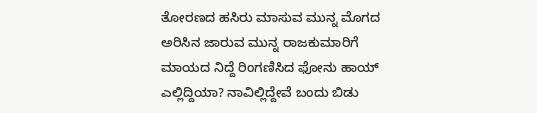ತೋರಣದ ಹಸಿರು ಮಾಸುವ ಮುನ್ನ ಮೊಗದ ಅರಿಸಿನ ಜಾರುವ ಮುನ್ನ ರಾಜಕುಮಾರಿಗೆ ಮಾಯದ ನಿದ್ದೆ ರಿಂಗಣಿಸಿದ ಫೋನು ಹಾಯ್ ಎಲ್ಲಿದ್ದಿಯಾ? ನಾವಿಲ್ಲಿದ್ದೇವೆ ಬಂದು ಬಿಡು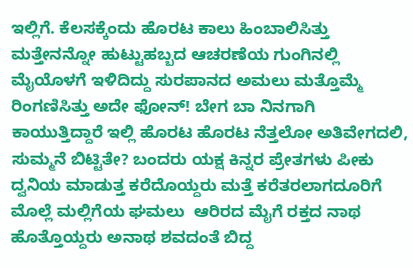ಇಲ್ಲಿಗೆ. ಕೆಲಸಕ್ಕೆಂದು ಹೊರಟ ಕಾಲು ಹಿಂಬಾಲಿಸಿತ್ತು ಮತ್ತೇನನ್ನೋ ಹುಟ್ಟುಹಬ್ಬದ ಆಚರಣೆಯ ಗುಂಗಿನಲ್ಲಿ ಮೈಯೊಳಗೆ ಇಳಿದಿದ್ದು ಸುರಪಾನದ ಅಮಲು ಮತ್ತೊಮ್ಮೆ ರಿಂಗಣಿಸಿತ್ತು ಅದೇ ಫೋನ್! ಬೇಗ ಬಾ ನಿನಗಾಗಿ ಕಾಯುತ್ತಿದ್ದಾರೆ ಇಲ್ಲಿ ಹೊರಟ ಹೊರಟ ನೆತ್ತಲೋ ಅತಿವೇಗದಲಿ, ಸುಮ್ಮನೆ ಬಿಟ್ಟಿತೇ? ಬಂದರು ಯಕ್ಷ ಕಿನ್ನರ ಪ್ರೇತಗಳು ಪೀಕು ದ್ವನಿಯ ಮಾಡುತ್ತ ಕರೆದೊಯ್ದರು ಮತ್ತೆ ಕರೆತರಲಾಗದೂರಿಗೆ ಮೊಲ್ಲೆ ಮಲ್ಲಿಗೆಯ ಘಮಲು  ಆರಿರದ ಮೈಗೆ ರಕ್ತದ ನಾಥ ಹೊತ್ತೊಯ್ದರು ಅನಾಥ ಶವದಂತೆ ಬಿದ್ದ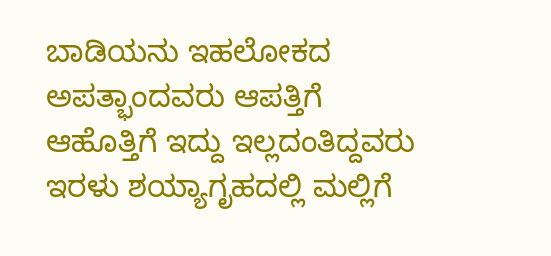ಬಾಡಿಯನು ಇಹಲೋಕದ ಅಪತ್ಭಾಂದವರು ಆಪತ್ತಿಗೆ ಆಹೊತ್ತಿಗೆ ಇದ್ದು ಇಲ್ಲದಂತಿದ್ದವರು ಇರಳು ಶಯ್ಯಾಗೃಹದಲ್ಲಿ ಮಲ್ಲಿಗೆ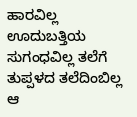ಹಾರವಿಲ್ಲ ಊದುಬತ್ತಿಯ ಸುಗಂಧವಿಲ್ಲ ತಲೆಗೆ ತುಪ್ಪಳದ ತಲೆದಿಂಬಿಲ್ಲ ಆ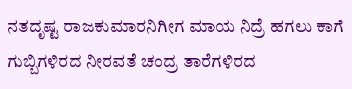ನತದೃಷ್ಟ ರಾಜಕುಮಾರನಿಗೀಗ ಮಾಯ ನಿದ್ರೆ ಹಗಲು ಕಾಗೆ ಗುಬ್ಬಿಗಳಿರದ ನೀರವತೆ ಚಂದ್ರ ತಾರೆಗಳಿರದ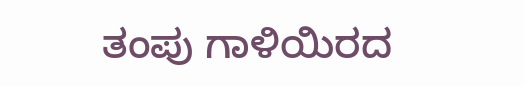ತಂಪು ಗಾಳಿಯಿರದ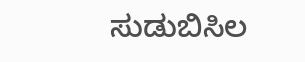ಸುಡುಬಿಸಿಲ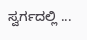ಸ್ವರ್ಗದಲ್ಲಿ ...